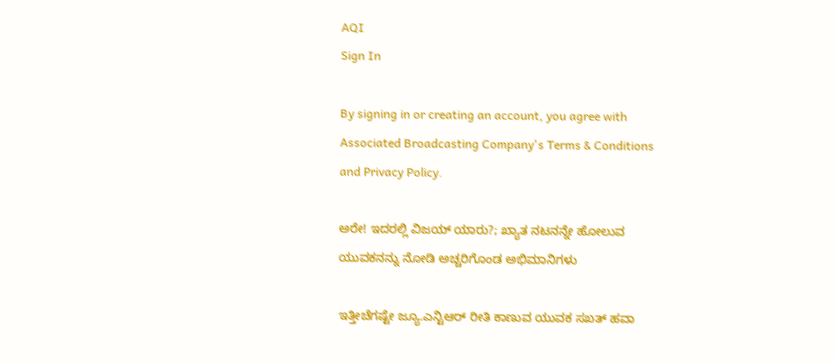AQI
Sign In

By signing in or creating an account, you agree with Associated Broadcasting Company's Terms & Conditions and Privacy Policy.

ಅರೇ! ಇದರಲ್ಲಿ ವಿಜಯ್ ಯಾರು?; ಖ್ಯಾತ ನಟನನ್ನೇ ಹೋಲುವ ಯುವಕನನ್ನು ನೋಡಿ ಅಚ್ಚರಿಗೊಂಡ ಅಭಿಮಾನಿಗಳು

ಇತ್ತೀಚೆಗಷ್ಟೇ ಜ್ಯೂ.ಎನ್ಟಿಆರ್ ರೀತಿ ಕಾಣುವ ಯುವಕ ಸಖತ್ ಹವಾ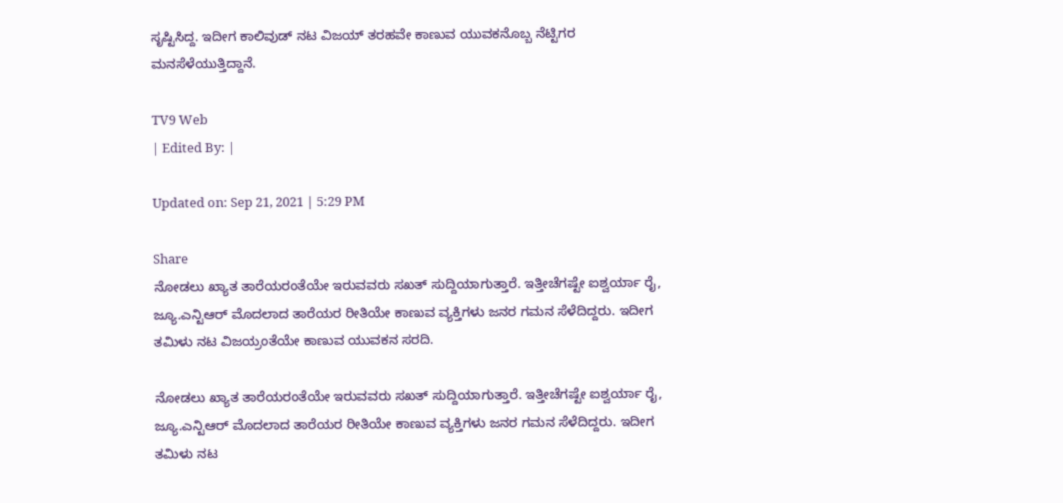ಸೃಷ್ಟಿಸಿದ್ದ. ಇದೀಗ ಕಾಲಿವುಡ್ ನಟ ವಿಜಯ್ ತರಹವೇ ಕಾಣುವ ಯುವಕನೊಬ್ಬ ನೆಟ್ಟಿಗರ ಮನಸೆಳೆಯುತ್ತಿದ್ದಾನೆ.

TV9 Web
| Edited By: |

Updated on: Sep 21, 2021 | 5:29 PM

Share
ನೋಡಲು ಖ್ಯಾತ ತಾರೆಯರಂತೆಯೇ ಇರುವವರು ಸಖತ್ ಸುದ್ದಿಯಾಗುತ್ತಾರೆ. ಇತ್ತೀಚೆಗಷ್ಟೇ ಐಶ್ವರ್ಯಾ ರೈ, ಜ್ಯೂ.ಎನ್ಟಿಆರ್ ಮೊದಲಾದ ತಾರೆಯರ ರೀತಿಯೇ ಕಾಣುವ ವ್ಯಕ್ತಿಗಳು ಜನರ ಗಮನ ಸೆಳೆದಿದ್ದರು. ಇದೀಗ ತಮಿಳು ನಟ ವಿಜಯ್ರಂತೆಯೇ ಕಾಣುವ ಯುವಕನ ಸರದಿ.

ನೋಡಲು ಖ್ಯಾತ ತಾರೆಯರಂತೆಯೇ ಇರುವವರು ಸಖತ್ ಸುದ್ದಿಯಾಗುತ್ತಾರೆ. ಇತ್ತೀಚೆಗಷ್ಟೇ ಐಶ್ವರ್ಯಾ ರೈ, ಜ್ಯೂ.ಎನ್ಟಿಆರ್ ಮೊದಲಾದ ತಾರೆಯರ ರೀತಿಯೇ ಕಾಣುವ ವ್ಯಕ್ತಿಗಳು ಜನರ ಗಮನ ಸೆಳೆದಿದ್ದರು. ಇದೀಗ ತಮಿಳು ನಟ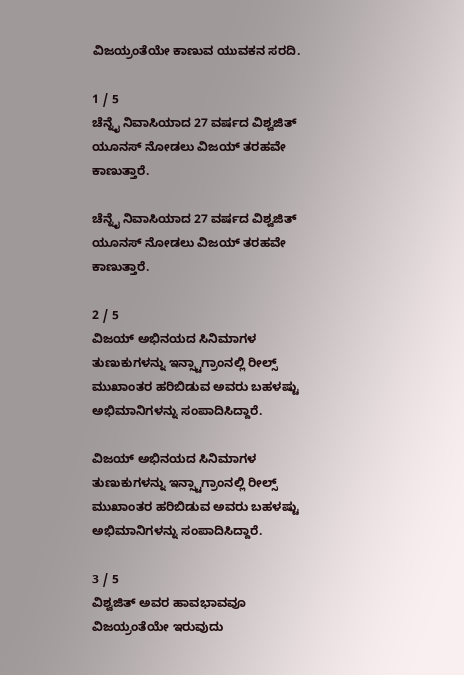ವಿಜಯ್ರಂತೆಯೇ ಕಾಣುವ ಯುವಕನ ಸರದಿ.

1 / 5
ಚೆನ್ನೈ ನಿವಾಸಿಯಾದ 27 ವರ್ಷದ ವಿಶ್ವಜಿತ್ ಯೂನಸ್ ನೋಡಲು ವಿಜಯ್ ತರಹವೇ ಕಾಣುತ್ತಾರೆ.

ಚೆನ್ನೈ ನಿವಾಸಿಯಾದ 27 ವರ್ಷದ ವಿಶ್ವಜಿತ್ ಯೂನಸ್ ನೋಡಲು ವಿಜಯ್ ತರಹವೇ ಕಾಣುತ್ತಾರೆ.

2 / 5
ವಿಜಯ್ ಅಭಿನಯದ ಸಿನಿಮಾಗಳ ತುಣುಕುಗಳನ್ನು ಇನ್ಸ್ಟಾಗ್ರಾಂನಲ್ಲಿ ರೀಲ್ಸ್ ಮುಖಾಂತರ ಹರಿಬಿಡುವ ಅವರು ಬಹಳಷ್ಟು ಅಭಿಮಾನಿಗಳನ್ನು ಸಂಪಾದಿಸಿದ್ದಾರೆ.

ವಿಜಯ್ ಅಭಿನಯದ ಸಿನಿಮಾಗಳ ತುಣುಕುಗಳನ್ನು ಇನ್ಸ್ಟಾಗ್ರಾಂನಲ್ಲಿ ರೀಲ್ಸ್ ಮುಖಾಂತರ ಹರಿಬಿಡುವ ಅವರು ಬಹಳಷ್ಟು ಅಭಿಮಾನಿಗಳನ್ನು ಸಂಪಾದಿಸಿದ್ದಾರೆ.

3 / 5
ವಿಶ್ವಜಿತ್ ಅವರ ಹಾವಭಾವವೂ ವಿಜಯ್ರಂತೆಯೇ ಇರುವುದು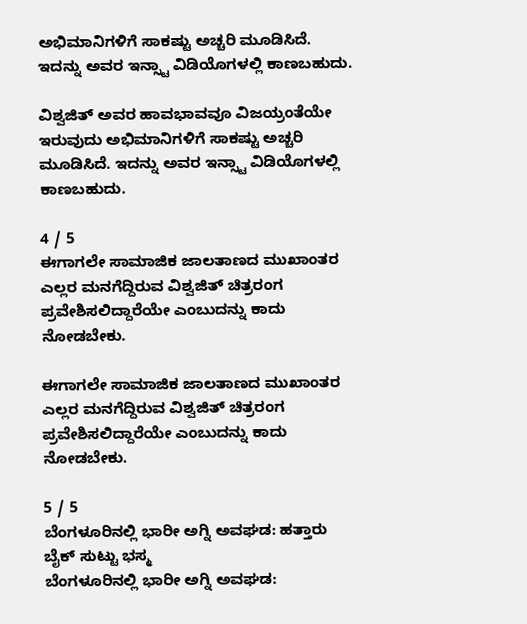ಅಭಿಮಾನಿಗಳಿಗೆ ಸಾಕಷ್ಟು ಅಚ್ಚರಿ ಮೂಡಿಸಿದೆ. ಇದನ್ನು ಅವರ ಇನ್ಸ್ಟಾ ವಿಡಿಯೊಗಳಲ್ಲಿ ಕಾಣಬಹುದು.

ವಿಶ್ವಜಿತ್ ಅವರ ಹಾವಭಾವವೂ ವಿಜಯ್ರಂತೆಯೇ ಇರುವುದು ಅಭಿಮಾನಿಗಳಿಗೆ ಸಾಕಷ್ಟು ಅಚ್ಚರಿ ಮೂಡಿಸಿದೆ. ಇದನ್ನು ಅವರ ಇನ್ಸ್ಟಾ ವಿಡಿಯೊಗಳಲ್ಲಿ ಕಾಣಬಹುದು.

4 / 5
ಈಗಾಗಲೇ ಸಾಮಾಜಿಕ ಜಾಲತಾಣದ ಮುಖಾಂತರ ಎಲ್ಲರ ಮನಗೆದ್ದಿರುವ ವಿಶ್ವಜಿತ್ ಚಿತ್ರರಂಗ ಪ್ರವೇಶಿಸಲಿದ್ದಾರೆಯೇ ಎಂಬುದನ್ನು ಕಾದು ನೋಡಬೇಕು.

ಈಗಾಗಲೇ ಸಾಮಾಜಿಕ ಜಾಲತಾಣದ ಮುಖಾಂತರ ಎಲ್ಲರ ಮನಗೆದ್ದಿರುವ ವಿಶ್ವಜಿತ್ ಚಿತ್ರರಂಗ ಪ್ರವೇಶಿಸಲಿದ್ದಾರೆಯೇ ಎಂಬುದನ್ನು ಕಾದು ನೋಡಬೇಕು.

5 / 5
ಬೆಂಗಳೂರಿನಲ್ಲಿ ಭಾರೀ ಅಗ್ನಿ ಅವಘಡ: ಹತ್ತಾರು ಬೈಕ್ ಸುಟ್ಟು ಭಸ್ಮ
ಬೆಂಗಳೂರಿನಲ್ಲಿ ಭಾರೀ ಅಗ್ನಿ ಅವಘಡ: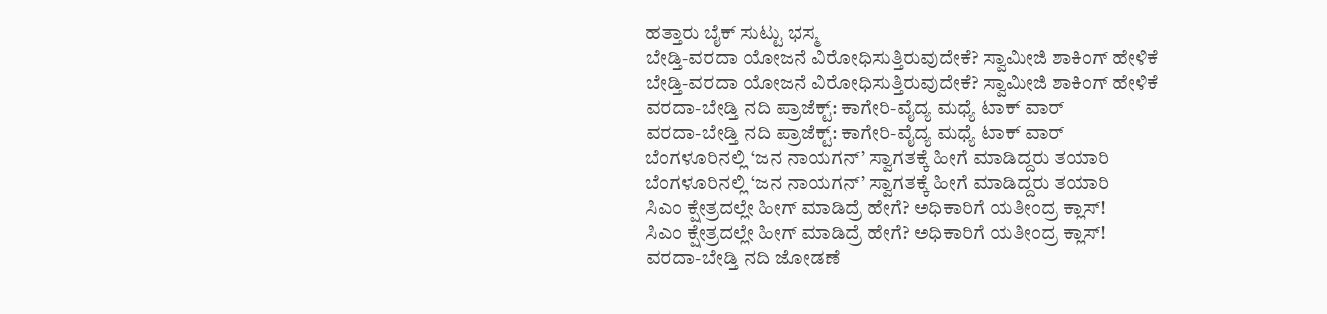ಹತ್ತಾರು ಬೈಕ್ ಸುಟ್ಟು ಭಸ್ಮ
ಬೇಡ್ತಿ-ವರದಾ ಯೋಜನೆ ವಿರೋಧಿಸುತ್ತಿರುವುದೇಕೆ? ಸ್ವಾಮೀಜಿ ಶಾಕಿಂಗ್ ಹೇಳಿಕೆ
ಬೇಡ್ತಿ-ವರದಾ ಯೋಜನೆ ವಿರೋಧಿಸುತ್ತಿರುವುದೇಕೆ? ಸ್ವಾಮೀಜಿ ಶಾಕಿಂಗ್ ಹೇಳಿಕೆ
ವರದಾ-ಬೇಡ್ತಿ ನದಿ ಪ್ರಾಜೆಕ್ಟ್: ಕಾಗೇರಿ-ವೈದ್ಯ ಮಧ್ಯೆ ಟಾಕ್ ವಾರ್
ವರದಾ-ಬೇಡ್ತಿ ನದಿ ಪ್ರಾಜೆಕ್ಟ್: ಕಾಗೇರಿ-ವೈದ್ಯ ಮಧ್ಯೆ ಟಾಕ್ ವಾರ್
ಬೆಂಗಳೂರಿನಲ್ಲಿ ‘ಜನ ನಾಯಗನ್’ ಸ್ವಾಗತಕ್ಕೆ ಹೀಗೆ ಮಾಡಿದ್ದರು ತಯಾರಿ
ಬೆಂಗಳೂರಿನಲ್ಲಿ ‘ಜನ ನಾಯಗನ್’ ಸ್ವಾಗತಕ್ಕೆ ಹೀಗೆ ಮಾಡಿದ್ದರು ತಯಾರಿ
ಸಿಎಂ ಕ್ಷೇತ್ರದಲ್ಲೇ ಹೀಗ್ ಮಾಡಿದ್ರೆ ಹೇಗೆ? ಅಧಿಕಾರಿಗೆ ಯತೀಂದ್ರ ಕ್ಲಾಸ್!
ಸಿಎಂ ಕ್ಷೇತ್ರದಲ್ಲೇ ಹೀಗ್ ಮಾಡಿದ್ರೆ ಹೇಗೆ? ಅಧಿಕಾರಿಗೆ ಯತೀಂದ್ರ ಕ್ಲಾಸ್!
ವರದಾ-ಬೇಡ್ತಿ ನದಿ ಜೋಡಣೆ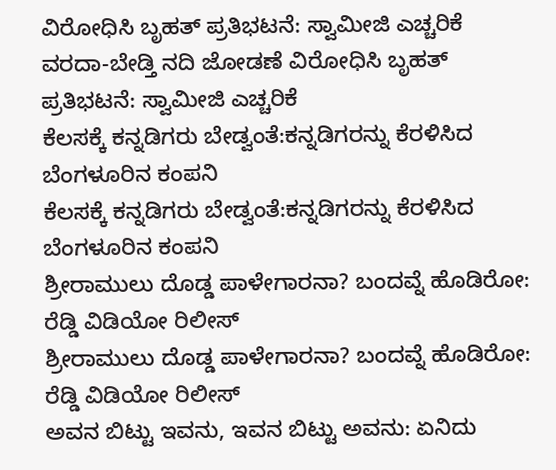ವಿರೋಧಿಸಿ ಬೃಹತ್ ಪ್ರತಿಭಟನೆ: ಸ್ವಾಮೀಜಿ ಎಚ್ಚರಿಕೆ
ವರದಾ-ಬೇಡ್ತಿ ನದಿ ಜೋಡಣೆ ವಿರೋಧಿಸಿ ಬೃಹತ್ ಪ್ರತಿಭಟನೆ: ಸ್ವಾಮೀಜಿ ಎಚ್ಚರಿಕೆ
ಕೆಲಸಕ್ಕೆ ಕನ್ನಡಿಗರು ಬೇಡ್ವಂತೆ:ಕನ್ನಡಿಗರನ್ನು ಕೆರಳಿಸಿದ ಬೆಂಗಳೂರಿನ ಕಂಪನಿ
ಕೆಲಸಕ್ಕೆ ಕನ್ನಡಿಗರು ಬೇಡ್ವಂತೆ:ಕನ್ನಡಿಗರನ್ನು ಕೆರಳಿಸಿದ ಬೆಂಗಳೂರಿನ ಕಂಪನಿ
ಶ್ರೀರಾಮುಲು ದೊಡ್ಡ ಪಾಳೇಗಾರನಾ? ಬಂದವ್ನೆ ಹೊಡಿರೋ: ರೆಡ್ಡಿ ವಿಡಿಯೋ ರಿಲೀಸ್‌
ಶ್ರೀರಾಮುಲು ದೊಡ್ಡ ಪಾಳೇಗಾರನಾ? ಬಂದವ್ನೆ ಹೊಡಿರೋ: ರೆಡ್ಡಿ ವಿಡಿಯೋ ರಿಲೀಸ್‌
ಅವನ ಬಿಟ್ಟು ಇವನು, ಇವನ ಬಿಟ್ಟು ಅವನು: ಏನಿದು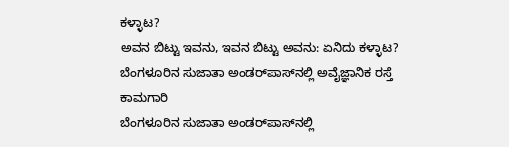ಕಳ್ಳಾಟ?
ಅವನ ಬಿಟ್ಟು ಇವನು, ಇವನ ಬಿಟ್ಟು ಅವನು: ಏನಿದು ಕಳ್ಳಾಟ?
ಬೆಂಗಳೂರಿನ ಸುಜಾತಾ ಅಂಡರ್‌ಪಾಸ್‌ನಲ್ಲಿ ಅವೈಜ್ಞಾನಿಕ ರಸ್ತೆ ಕಾಮಗಾರಿ
ಬೆಂಗಳೂರಿನ ಸುಜಾತಾ ಅಂಡರ್‌ಪಾಸ್‌ನಲ್ಲಿ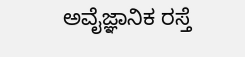ಅವೈಜ್ಞಾನಿಕ ರಸ್ತೆ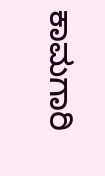ಕಾಮಗಾರಿ